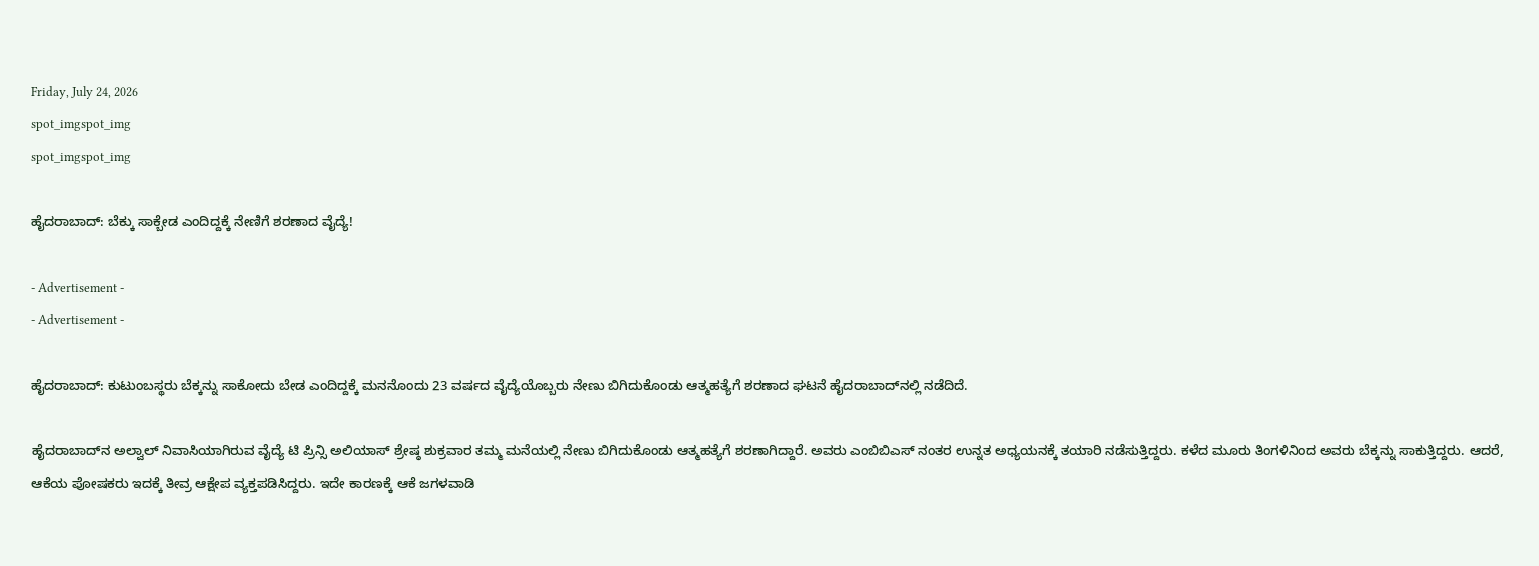Friday, July 24, 2026
spot_imgspot_img
spot_imgspot_img

ಹೈದರಾಬಾದ್‌: ಬೆಕ್ಕು ಸಾಕ್ಬೇಡ ಎಂದಿದ್ದಕ್ಕೆ ನೇಣಿಗೆ ಶರಣಾದ ವೈದ್ಯೆ!

- Advertisement -
- Advertisement -

ಹೈದರಾಬಾದ್‌: ಕುಟುಂಬಸ್ಥರು ಬೆಕ್ಕನ್ನು ಸಾಕೋದು ಬೇಡ ಎಂದಿದ್ದಕ್ಕೆ ಮನನೊಂದು 23 ವರ್ಷದ ವೈದ್ಯೆಯೊಬ್ಬರು ನೇಣು ಬಿಗಿದುಕೊಂಡು ಆತ್ಮಹತ್ಯೆಗೆ ಶರಣಾದ ಘಟನೆ ಹೈದರಾಬಾದ್‌ನಲ್ಲಿ ನಡೆದಿದೆ.

ಹೈದರಾಬಾದ್‌ನ ಅಲ್ವಾಲ್ ನಿವಾಸಿಯಾಗಿರುವ ವೈದ್ಯೆ ಟಿ ಪ್ರಿನ್ಸಿ ಅಲಿಯಾಸ್ ಶ್ರೇಷ್ಠ ಶುಕ್ರವಾರ ತಮ್ಮ ಮನೆಯಲ್ಲಿ ನೇಣು ಬಿಗಿದುಕೊಂಡು ಆತ್ಮಹತ್ಯೆಗೆ ಶರಣಾಗಿದ್ದಾರೆ. ಅವರು ಎಂಬಿಬಿಎಸ್ ನಂತರ ಉನ್ನತ ಅಧ್ಯಯನಕ್ಕೆ ತಯಾರಿ ನಡೆಸುತ್ತಿದ್ದರು. ಕಳೆದ ಮೂರು ತಿಂಗಳಿನಿಂದ ಅವರು ಬೆಕ್ಕನ್ನು ಸಾಕುತ್ತಿದ್ದರು. ಆದರೆ, ಆಕೆಯ ಪೋಷಕರು ಇದಕ್ಕೆ ತೀವ್ರ ಆಕ್ಷೇಪ ವ್ಯಕ್ತಪಡಿಸಿದ್ದರು. ಇದೇ ಕಾರಣಕ್ಕೆ ಆಕೆ ಜಗಳವಾಡಿ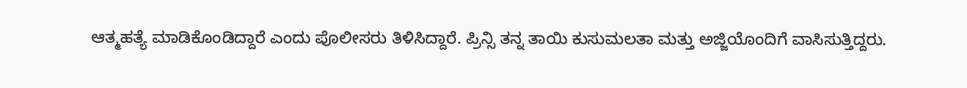ಆತ್ಮಹತ್ಯೆ ಮಾಡಿಕೊಂಡಿದ್ದಾರೆ ಎಂದು ಪೊಲೀಸರು ತಿಳಿಸಿದ್ದಾರೆ. ಪ್ರಿನ್ಸಿ ತನ್ನ ತಾಯಿ ಕುಸುಮಲತಾ ಮತ್ತು ಅಜ್ಜಿಯೊಂದಿಗೆ ವಾಸಿಸುತ್ತಿದ್ದರು.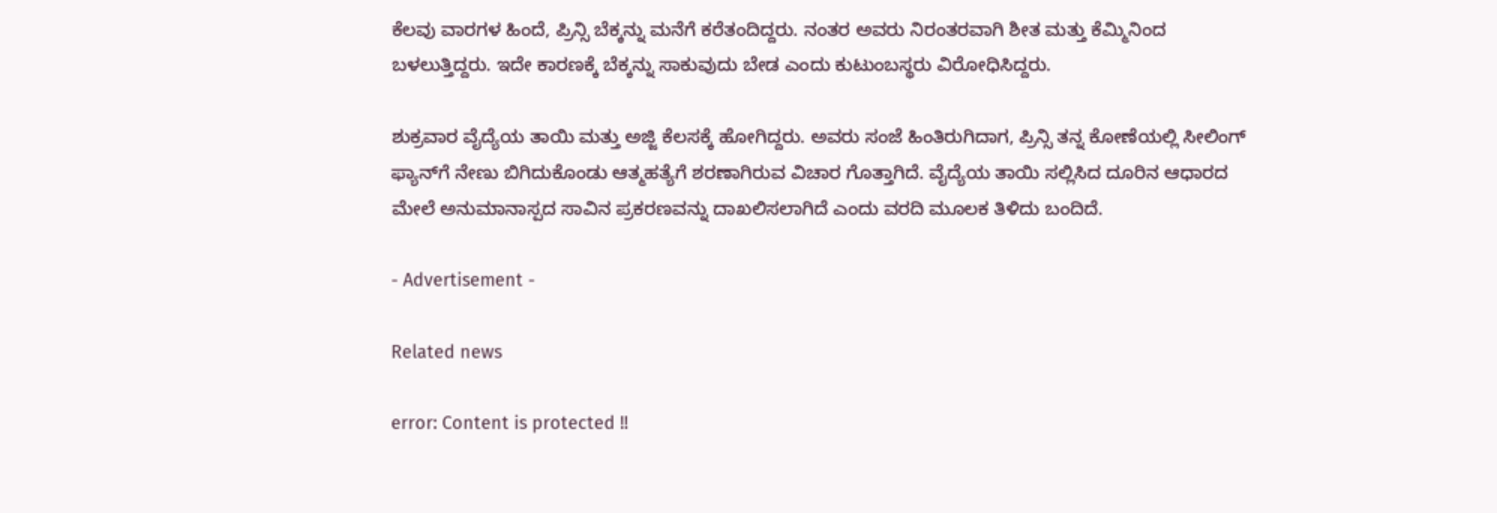ಕೆಲವು ವಾರಗಳ ಹಿಂದೆ, ಪ್ರಿನ್ಸಿ ಬೆಕ್ಕನ್ನು ಮನೆಗೆ ಕರೆತಂದಿದ್ದರು. ನಂತರ ಅವರು ನಿರಂತರವಾಗಿ ಶೀತ ಮತ್ತು ಕೆಮ್ಮಿನಿಂದ ಬಳಲುತ್ತಿದ್ದರು. ಇದೇ ಕಾರಣಕ್ಕೆ ಬೆಕ್ಕನ್ನು ಸಾಕುವುದು ಬೇಡ ಎಂದು ಕುಟುಂಬಸ್ಥರು ವಿರೋಧಿಸಿದ್ದರು.

ಶುಕ್ರವಾರ ವೈದ್ಯೆಯ ತಾಯಿ ಮತ್ತು ಅಜ್ಜಿ ಕೆಲಸಕ್ಕೆ ಹೋಗಿದ್ದರು. ಅವರು ಸಂಜೆ ಹಿಂತಿರುಗಿದಾಗ, ಪ್ರಿನ್ಸಿ ತನ್ನ ಕೋಣೆಯಲ್ಲಿ ಸೀಲಿಂಗ್ ಫ್ಯಾನ್‌ಗೆ ನೇಣು ಬಿಗಿದುಕೊಂಡು ಆತ್ಮಹತ್ಯೆಗೆ ಶರಣಾಗಿರುವ ವಿಚಾರ ಗೊತ್ತಾಗಿದೆ. ವೈದ್ಯೆಯ ತಾಯಿ ಸಲ್ಲಿಸಿದ ದೂರಿನ ಆಧಾರದ ಮೇಲೆ ಅನುಮಾನಾಸ್ಪದ ಸಾವಿನ ಪ್ರಕರಣವನ್ನು ದಾಖಲಿಸಲಾಗಿದೆ ಎಂದು ವರದಿ ಮೂಲಕ ತಿಳಿದು ಬಂದಿದೆ.

- Advertisement -

Related news

error: Content is protected !!